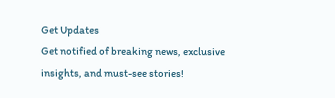Get Updates
Get notified of breaking news, exclusive insights, and must-see stories!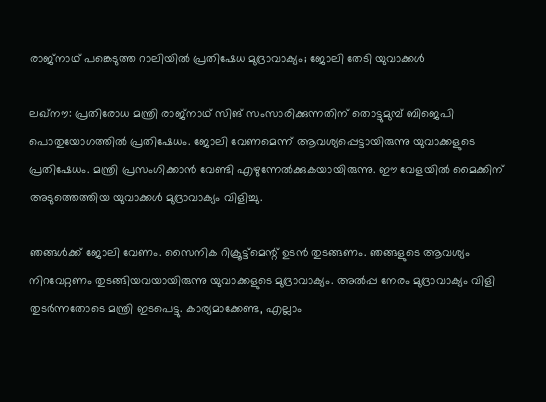രാജ്‌നാഥ് പങ്കെടുത്ത റാലിയില്‍ പ്രതിഷേധ മുദ്രാവാക്യം; ജോലി തേടി യുവാക്കള്‍

ലഖ്‌നൗ: പ്രതിരോധ മന്ത്രി രാജ്‌നാഥ് സിങ് സംസാരിക്കുന്നതിന് തൊട്ടുമുമ്പ് ബിജെപി പൊതുയോഗത്തില്‍ പ്രതിഷേധം. ജോലി വേണമെന്ന് ആവശ്യപ്പെട്ടായിരുന്നു യുവാക്കളുടെ പ്രതിഷേധം. മന്ത്രി പ്രസംഗിക്കാന്‍ വേണ്ടി എഴുന്നേല്‍ക്കുകയായിരുന്നു. ഈ വേളയില്‍ മൈക്കിന് അടുത്തെത്തിയ യുവാക്കള്‍ മുദ്രാവാക്യം വിളിച്ചു.

ഞങ്ങള്‍ക്ക് ജോലി വേണം. സൈനിക റിക്രൂട്ട്‌മെന്റ് ഉടന്‍ തുടങ്ങണം. ഞങ്ങളുടെ ആവശ്യം നിറവേറ്റണം തുടങ്ങിയവയായിരുന്നു യുവാക്കളുടെ മുദ്രാവാക്യം. അല്‍പ്പ നേരം മുദ്രാവാക്യം വിളി തുടര്‍ന്നതോടെ മന്ത്രി ഇടപെട്ടു. കാര്യമാക്കേണ്ട, എല്ലാം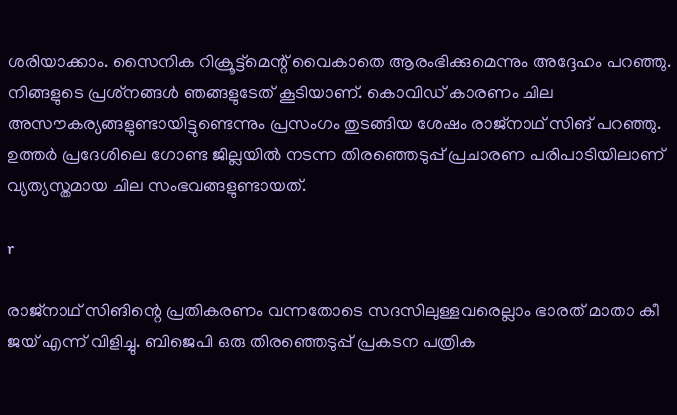ശരിയാക്കാം. സൈനിക റിക്രൂട്ട്‌മെന്റ് വൈകാതെ ആരംഭിക്കുമെന്നും അദ്ദേഹം പറഞ്ഞു. നിങ്ങളുടെ പ്രശ്‌നങ്ങള്‍ ഞങ്ങളുടേത് കൂടിയാണ്. കൊവിഡ് കാരണം ചില അസൗകര്യങ്ങളുണ്ടായിട്ടുണ്ടെന്നും പ്രസംഗം തുടങ്ങിയ ശേഷം രാജ്‌നാഥ് സിങ് പറഞ്ഞു. ഉത്തര്‍ പ്രദേശിലെ ഗോണ്ട ജില്ലയില്‍ നടന്ന തിരഞ്ഞെടുപ്പ് പ്രചാരണ പരിപാടിയിലാണ് വ്യത്യസ്തമായ ചില സംഭവങ്ങളുണ്ടായത്.

r

രാജ്‌നാഥ് സിങിന്റെ പ്രതികരണം വന്നതോടെ സദസിലുള്ളവരെല്ലാം ഭാരത് മാതാ കീ ജയ് എന്ന് വിളിച്ചു. ബിജെപി ഒരു തിരഞ്ഞെടുപ്പ് പ്രകടന പത്രിക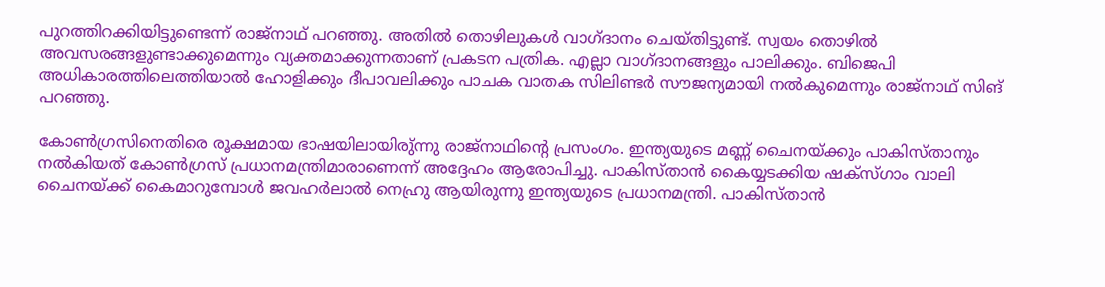പുറത്തിറക്കിയിട്ടുണ്ടെന്ന് രാജ്‌നാഥ് പറഞ്ഞു. അതില്‍ തൊഴിലുകള്‍ വാഗ്ദാനം ചെയ്തിട്ടുണ്ട്. സ്വയം തൊഴില്‍ അവസരങ്ങളുണ്ടാക്കുമെന്നും വ്യക്തമാക്കുന്നതാണ് പ്രകടന പത്രിക. എല്ലാ വാഗ്ദാനങ്ങളും പാലിക്കും. ബിജെപി അധികാരത്തിലെത്തിയാല്‍ ഹോളിക്കും ദീപാവലിക്കും പാചക വാതക സിലിണ്ടര്‍ സൗജന്യമായി നല്‍കുമെന്നും രാജ്‌നാഥ് സിങ് പറഞ്ഞു.

കോണ്‍ഗ്രസിനെതിരെ രൂക്ഷമായ ഭാഷയിലായിരു്ന്നു രാജ്‌നാഥിന്റെ പ്രസംഗം. ഇന്ത്യയുടെ മണ്ണ് ചൈനയ്ക്കും പാകിസ്താനും നല്‍കിയത് കോണ്‍ഗ്രസ് പ്രധാനമന്ത്രിമാരാണെന്ന് അദ്ദേഹം ആരോപിച്ചു. പാകിസ്താന്‍ കൈയ്യടക്കിയ ഷക്‌സ്ഗാം വാലി ചൈനയ്ക്ക് കൈമാറുമ്പോള്‍ ജവഹര്‍ലാല്‍ നെഹ്രു ആയിരുന്നു ഇന്ത്യയുടെ പ്രധാനമന്ത്രി. പാകിസ്താന്‍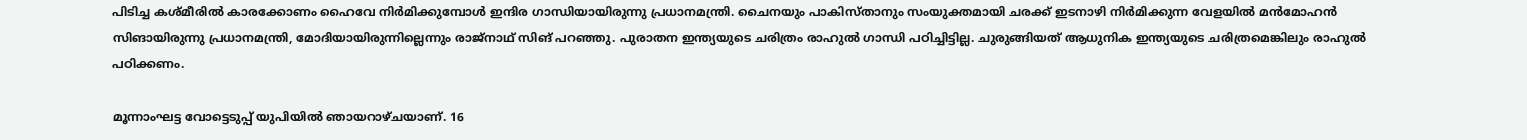പിടിച്ച കശ്മീരില്‍ കാരക്കോണം ഹൈവേ നിര്‍മിക്കുമ്പോള്‍ ഇന്ദിര ഗാന്ധിയായിരുന്നു പ്രധാനമന്ത്രി. ചൈനയും പാകിസ്താനും സംയുക്തമായി ചരക്ക് ഇടനാഴി നിര്‍മിക്കുന്ന വേളയില്‍ മന്‍മോഹന്‍ സിങായിരുന്നു പ്രധാനമന്ത്രി, മോദിയായിരുന്നില്ലെന്നും രാജ്‌നാഥ് സിങ് പറഞ്ഞു. പുരാതന ഇന്ത്യയുടെ ചരിത്രം രാഹുല്‍ ഗാന്ധി പഠിച്ചിട്ടില്ല. ചുരുങ്ങിയത് ആധുനിക ഇന്ത്യയുടെ ചരിത്രമെങ്കിലും രാഹുല്‍ പഠിക്കണം.

മൂന്നാംഘട്ട വോട്ടെടുപ്പ് യുപിയില്‍ ഞായറാഴ്ചയാണ്. 16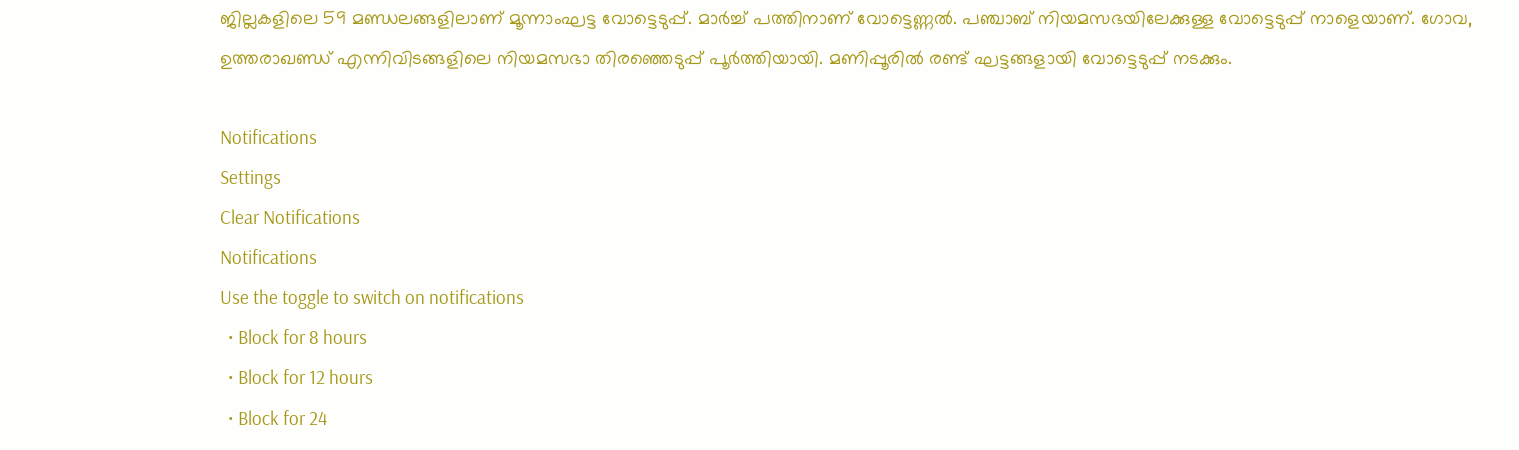ജില്ലകളിലെ 59 മണ്ഡലങ്ങളിലാണ് മൂന്നാംഘട്ട വോട്ടെടുപ്പ്. മാര്‍ച്ച് പത്തിനാണ് വോട്ടെണ്ണല്‍. പഞ്ചാബ് നിയമസഭയിലേക്കുള്ള വോട്ടെടുപ്പ് നാളെയാണ്. ഗോവ, ഉത്തരാഖണ്ഡ് എന്നിവിടങ്ങളിലെ നിയമസഭാ തിരഞ്ഞെടുപ്പ് പൂര്‍ത്തിയായി. മണിപ്പൂരില്‍ രണ്ട് ഘട്ടങ്ങളായി വോട്ടെടുപ്പ് നടക്കും.

Notifications
Settings
Clear Notifications
Notifications
Use the toggle to switch on notifications
  • Block for 8 hours
  • Block for 12 hours
  • Block for 24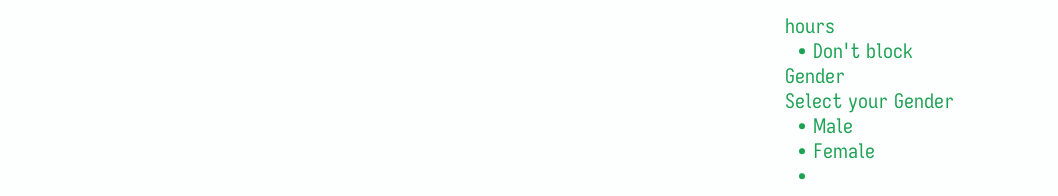hours
  • Don't block
Gender
Select your Gender
  • Male
  • Female
  •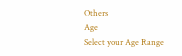Others
Age
Select your Age Range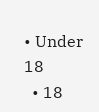• Under 18
  • 18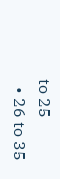to 25
  • 26 to 35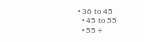• 36 to 45
  • 45 to 55
  • 55+